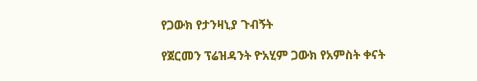የጋውክ የታንዛኒያ ጉብኝት

የጀርመን ፕሬዝዳንት ዮአሂም ጋውክ የአምስት ቀናት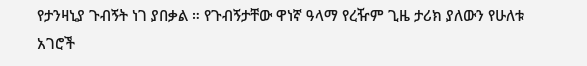የታንዛኒያ ጉብኝት ነገ ያበቃል ። የጉብኝታቸው ዋነኛ ዓላማ የረዥም ጊዜ ታሪክ ያለውን የሁለቱ አገሮች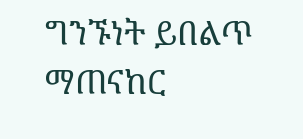ግንኙነት ይበልጥ ማጠናከር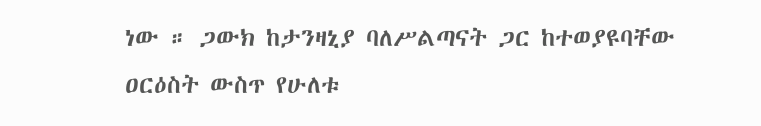ነው ። ጋውክ ከታንዛኒያ ባለሥልጣናት ጋር ከተወያዩባቸው ዐርዕስት ውስጥ የሁለቱ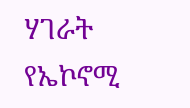ሃገራት የኤኮኖሚ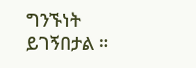ግንኙነት ይገኝበታል ።